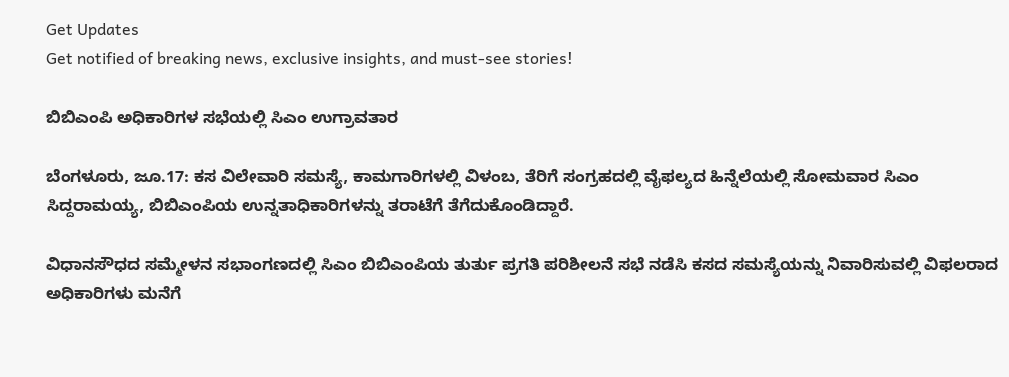Get Updates
Get notified of breaking news, exclusive insights, and must-see stories!

ಬಿಬಿಎಂಪಿ ಅಧಿಕಾರಿಗಳ ಸಭೆಯಲ್ಲಿ ಸಿಎಂ ಉಗ್ರಾವತಾರ

ಬೆಂಗಳೂರು, ಜೂ.17: ಕಸ ವಿಲೇವಾರಿ ಸಮಸ್ಯೆ, ಕಾಮಗಾರಿಗಳಲ್ಲಿ ವಿಳಂಬ, ತೆರಿಗೆ ಸಂಗ್ರಹದಲ್ಲಿ ವೈಫ‌ಲ್ಯದ ಹಿನ್ನೆಲೆಯಲ್ಲಿ ಸೋಮವಾರ ಸಿಎಂ ಸಿದ್ದರಾಮಯ್ಯ, ಬಿಬಿಎಂಪಿಯ ಉನ್ನತಾಧಿಕಾರಿಗಳನ್ನು ತರಾಟೆಗೆ ತೆಗೆದುಕೊಂಡಿದ್ದಾರೆ.

ವಿಧಾನಸೌಧದ ಸಮ್ಮೇಳನ ಸಭಾಂಗಣದಲ್ಲಿ ಸಿಎಂ ಬಿಬಿಎಂಪಿಯ ತುರ್ತು‌ ಪ್ರಗತಿ ಪರಿಶೀಲನೆ ಸಭೆ ನಡೆಸಿ ಕಸದ ಸಮಸ್ಯೆಯನ್ನು ನಿವಾರಿಸುವಲ್ಲಿ ವಿಫಲರಾದ ಅಧಿಕಾರಿಗಳು ಮನೆಗೆ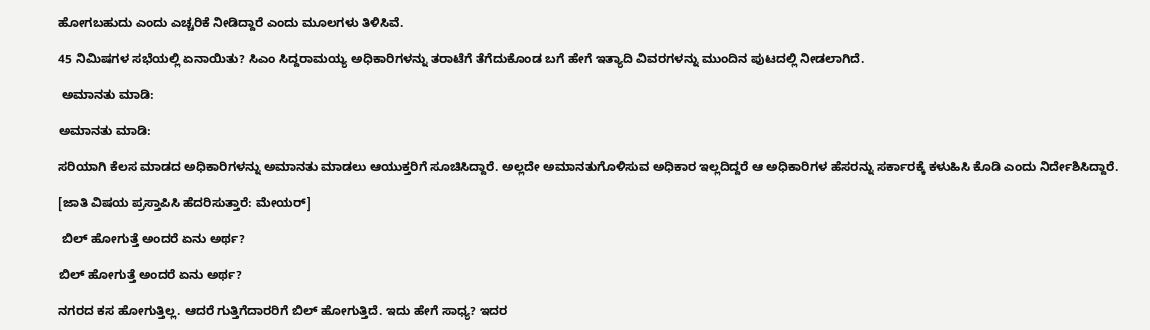ಹೋಗಬಹುದು ಎಂದು ಎಚ್ಚರಿಕೆ ನೀಡಿದ್ದಾರೆ ಎಂದು ಮೂಲಗಳು ತಿಳಿಸಿವೆ.

45 ನಿಮಿಷಗಳ ಸಭೆಯಲ್ಲಿ ಏನಾಯಿತು? ಸಿಎಂ ಸಿದ್ದರಾಮಯ್ಯ ಅಧಿಕಾರಿಗಳನ್ನು ತರಾಟೆಗೆ ತೆಗೆದುಕೊಂಡ ಬಗೆ ಹೇಗೆ ಇತ್ಯಾದಿ ವಿವರಗಳನ್ನು ಮುಂದಿನ ಪುಟದಲ್ಲಿ ನೀಡಲಾಗಿದೆ.

 ಅಮಾನತು ಮಾಡಿ:

ಅಮಾನತು ಮಾಡಿ:

ಸರಿಯಾಗಿ ಕೆಲಸ ಮಾಡದ ಅಧಿಕಾರಿಗಳನ್ನು ಅಮಾನತು ಮಾಡಲು ಆಯುಕ್ತರಿಗೆ ಸೂಚಿಸಿದ್ದಾರೆ. ಅಲ್ಲದೇ ಅಮಾನತುಗೊಳಿಸುವ ಅಧಿಕಾರ ಇಲ್ಲದಿದ್ದರೆ ಆ ಅಧಿಕಾರಿಗಳ ಹೆಸರನ್ನು ಸರ್ಕಾರಕ್ಕೆ ಕಳುಹಿಸಿ ಕೊಡಿ ಎಂದು ನಿರ್ದೇಶಿಸಿದ್ದಾರೆ.

[ಜಾತಿ ವಿಷಯ ಪ್ರಸ್ತಾಪಿಸಿ ಹೆದರಿಸುತ್ತಾರೆ: ಮೇಯರ್‌]

 ಬಿಲ್‌ ಹೋಗುತ್ತೆ ಅಂದರೆ ಏನು ಅರ್ಥ‌?

ಬಿಲ್‌ ಹೋಗುತ್ತೆ ಅಂದರೆ ಏನು ಅರ್ಥ‌?

ನಗರದ ಕಸ ಹೋಗುತ್ತಿಲ್ಲ. ಆದರೆ ಗುತ್ತಿಗೆದಾರರಿಗೆ ಬಿಲ್‌ ಹೋಗುತ್ತಿದೆ. ಇದು ಹೇಗೆ ಸಾಧ್ಯ? ಇದರ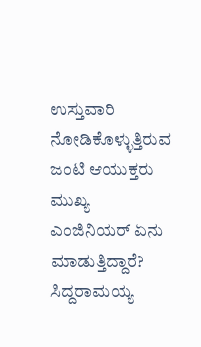ಉಸ್ತುವಾರಿ ನೋಡಿಕೊಳ್ಳುತ್ತಿರುವ ಜಂಟಿ ಆಯುಕ್ತರು ಮುಖ್ಯ ಎಂಜಿನಿಯರ್‌ ಏನು ಮಾಡುತ್ತಿದ್ದಾರೆ? ಸಿದ್ದರಾಮಯ್ಯ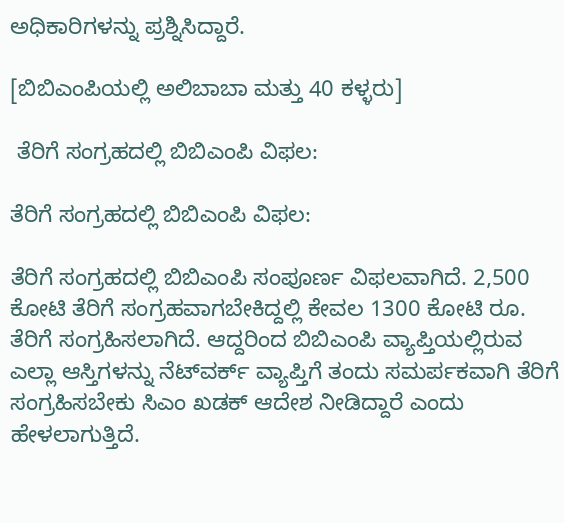ಅಧಿಕಾರಿಗಳನ್ನು ಪ್ರಶ್ನಿಸಿದ್ದಾರೆ.

[ಬಿಬಿಎಂಪಿಯಲ್ಲಿ ಅಲಿಬಾಬಾ ಮತ್ತು 40 ಕಳ್ಳರು]

 ತೆರಿಗೆ ಸಂಗ್ರಹದಲ್ಲಿ ಬಿಬಿಎಂಪಿ ವಿಫಲ:

ತೆರಿಗೆ ಸಂಗ್ರಹದಲ್ಲಿ ಬಿಬಿಎಂಪಿ ವಿಫಲ:

ತೆರಿಗೆ ಸಂಗ್ರಹದಲ್ಲಿ ಬಿಬಿಎಂಪಿ ಸಂಪೂರ್ಣ‌ ವಿಫಲವಾಗಿದೆ. 2,500 ಕೋಟಿ ತೆರಿಗೆ ಸಂಗ್ರಹವಾಗಬೇಕಿದ್ದಲ್ಲಿ ಕೇವಲ 1300 ಕೋಟಿ ರೂ. ತೆರಿಗೆ ಸಂಗ್ರಹಿಸಲಾಗಿದೆ. ಆದ್ದರಿಂದ ಬಿಬಿಎಂಪಿ ವ್ಯಾಪ್ತಿಯಲ್ಲಿರುವ ಎಲ್ಲಾ ಆಸ್ತಿಗಳನ್ನು ನೆಟ್‌ವರ್ಕ್‌ ವ್ಯಾಪ್ತಿಗೆ ತಂದು ಸಮರ್ಪಕವಾಗಿ ತೆರಿಗೆ ಸಂಗ್ರಹಿಸಬೇಕು ಸಿಎಂ ಖಡಕ್‌ ಆದೇಶ ನೀಡಿದ್ದಾರೆ ಎಂದು ಹೇಳಲಾಗುತ್ತಿದೆ.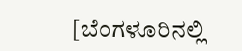[ಬೆಂಗಳೂರಿನಲ್ಲಿ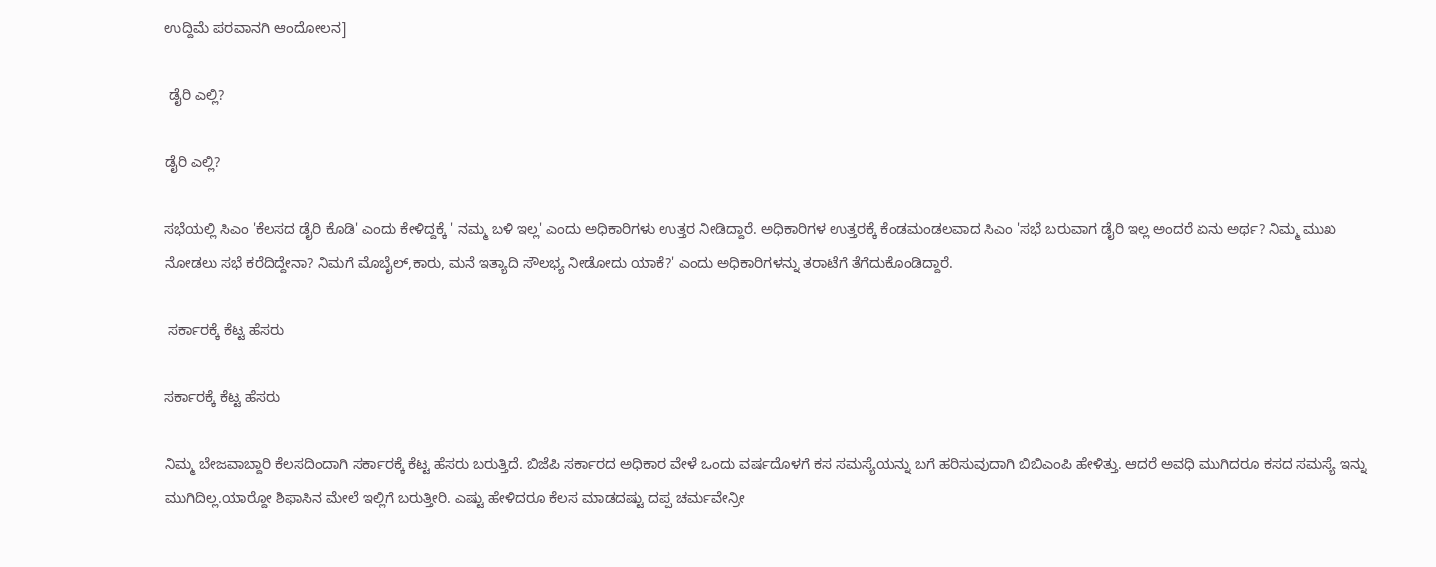ಉದ್ದಿಮೆ ಪರವಾನಗಿ ಆಂದೋಲನ]

 ಡೈರಿ ಎಲ್ಲಿ?

ಡೈರಿ ಎಲ್ಲಿ?

ಸಭೆಯಲ್ಲಿ ಸಿಎಂ 'ಕೆಲಸದ ಡೈರಿ ಕೊಡಿ' ಎಂದು ಕೇಳಿದ್ದಕ್ಕೆ ' ನಮ್ಮ ಬಳಿ ಇಲ್ಲ' ಎಂದು ಅಧಿಕಾರಿಗಳು ಉತ್ತರ ನೀಡಿದ್ದಾರೆ. ಅಧಿಕಾರಿಗಳ ಉತ್ತರಕ್ಕೆ ಕೆಂಡಮಂಡಲವಾದ ಸಿಎಂ 'ಸಭೆ ಬರುವಾಗ ಡೈರಿ ಇಲ್ಲ ಅಂದರೆ ಏನು ಅರ್ಥ? ನಿಮ್ಮ ಮುಖ ನೋಡಲು ಸಭೆ ಕರೆದಿದ್ದೇನಾ? ನಿಮಗೆ ಮೊಬೈಲ್‌,ಕಾರು, ಮನೆ ಇತ್ಯಾದಿ ಸೌಲಭ್ಯ ನೀಡೋದು ಯಾಕೆ?' ಎಂದು ಅಧಿಕಾರಿಗಳನ್ನು ತರಾಟೆಗೆ ತೆಗೆದುಕೊಂಡಿದ್ದಾರೆ.

 ಸರ್ಕಾರಕ್ಕೆ ಕೆಟ್ಟ ಹೆಸರು

ಸರ್ಕಾರಕ್ಕೆ ಕೆಟ್ಟ ಹೆಸರು

ನಿಮ್ಮ ಬೇಜವಾಬ್ದಾರಿ ಕೆಲಸದಿಂದಾಗಿ ಸರ್ಕಾರಕ್ಕೆ ಕೆಟ್ಟ ಹೆಸರು ಬರುತ್ತಿದೆ. ಬಿಜೆಪಿ ಸರ್ಕಾರದ ಅಧಿಕಾರ ವೇಳೆ ಒಂದು ವರ್ಷದೊಳಗೆ ಕಸ ಸಮಸ್ಯೆಯನ್ನು ಬಗೆ ಹರಿಸುವುದಾಗಿ ಬಿಬಿಎಂಪಿ ಹೇಳಿತ್ತು. ಆದರೆ ಅವಧಿ ಮುಗಿದರೂ ಕಸದ ಸಮಸ್ಯೆ ಇನ್ನು ಮುಗಿದಿಲ್ಲ.ಯಾರ್‍ದೋ ಶಿಫಾಸಿನ ಮೇಲೆ ಇಲ್ಲಿಗೆ ಬರುತ್ತೀರಿ. ಎಷ್ಟು ಹೇಳಿದರೂ ಕೆಲಸ ಮಾಡದಷ್ಟು ದಪ್ಪ ಚರ್ಮವೇನ್ರೀ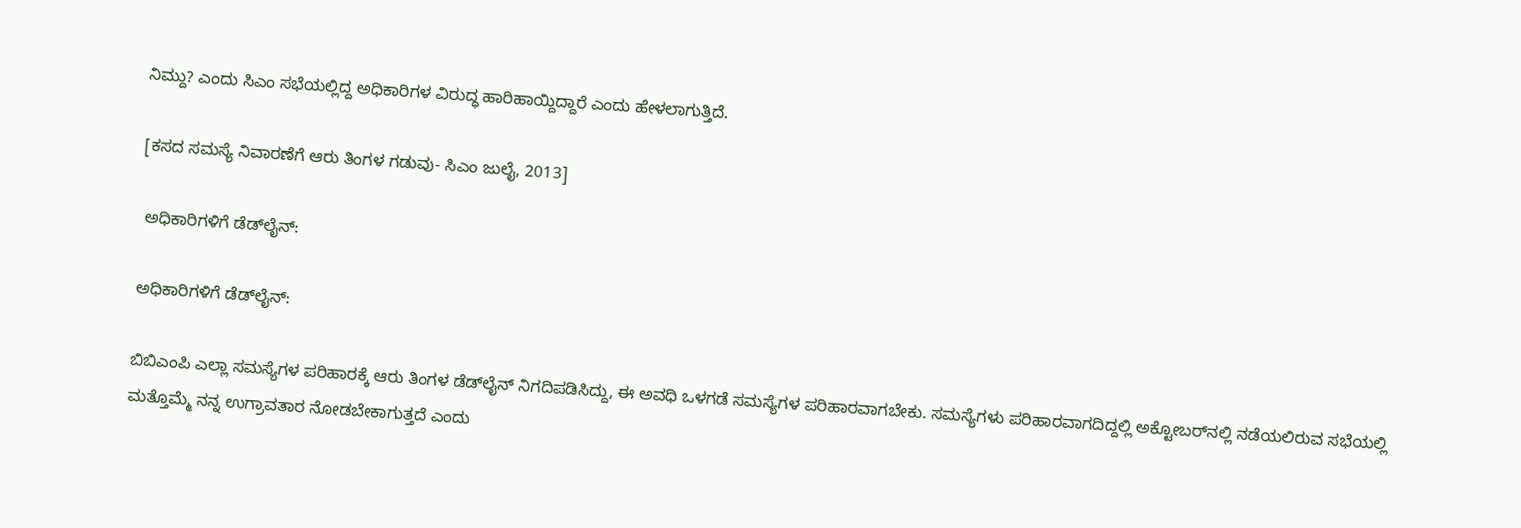ನಿಮ್ದು? ಎಂದು ಸಿಎಂ ಸಭೆಯಲ್ಲಿದ್ದ ಅಧಿಕಾರಿಗಳ ವಿರುದ್ಧ ಹಾರಿಹಾಯ್ದಿದ್ದಾರೆ ಎಂದು ಹೇಳಲಾಗುತ್ತಿದೆ.

[ಕಸದ ಸಮಸ್ಯೆ ನಿವಾರಣೆಗೆ ಆರು ತಿಂಗಳ ಗಡುವು- ಸಿಎಂ ಜುಲೈ, 2013]

 ಅಧಿಕಾರಿಗಳಿಗೆ ಡೆಡ್‌ಲೈನ್‌:

ಅಧಿಕಾರಿಗಳಿಗೆ ಡೆಡ್‌ಲೈನ್‌:

ಬಿಬಿಎಂಪಿ ಎಲ್ಲಾ ಸಮಸ್ಯೆಗಳ ಪರಿಹಾರಕ್ಕೆ ಆರು ತಿಂಗಳ ಡೆಡ್‌ಲೈನ್‌ ನಿಗದಿಪಡಿಸಿದ್ದು, ಈ ಅವಧಿ ಒಳಗಡೆ ಸಮಸ್ಯೆಗಳ ಪರಿಹಾರವಾಗಬೇಕು. ಸಮಸ್ಯೆಗಳು ಪರಿಹಾರವಾಗದಿದ್ದಲ್ಲಿ ಅಕ್ಟೋಬರ್‌ನಲ್ಲಿ ನಡೆಯಲಿರುವ ಸಭೆಯಲ್ಲಿ ಮತ್ತೊಮ್ಮೆ ನನ್ನ ಉಗ್ರಾವತಾರ ನೋಡಬೇಕಾಗುತ್ತದೆ ಎಂದು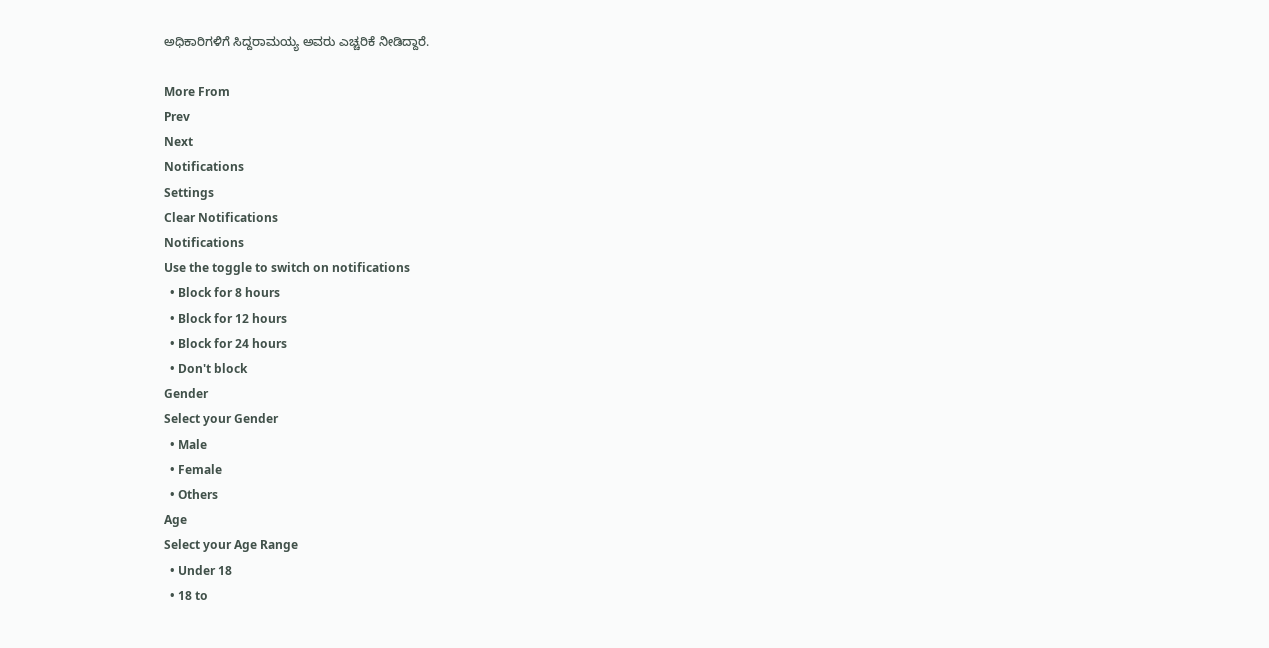ಅಧಿಕಾರಿಗಳಿಗೆ ಸಿದ್ದರಾಮಯ್ಯ ಅವರು ಎಚ್ಚರಿಕೆ ನೀಡಿದ್ದಾರೆ.

More From
Prev
Next
Notifications
Settings
Clear Notifications
Notifications
Use the toggle to switch on notifications
  • Block for 8 hours
  • Block for 12 hours
  • Block for 24 hours
  • Don't block
Gender
Select your Gender
  • Male
  • Female
  • Others
Age
Select your Age Range
  • Under 18
  • 18 to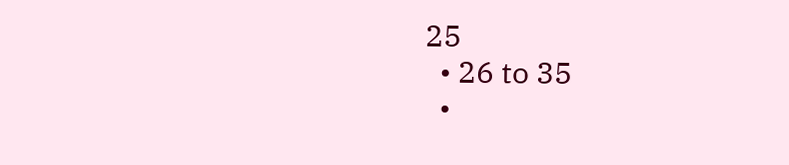25
  • 26 to 35
  •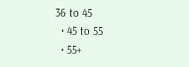36 to 45
  • 45 to 55
  • 55+